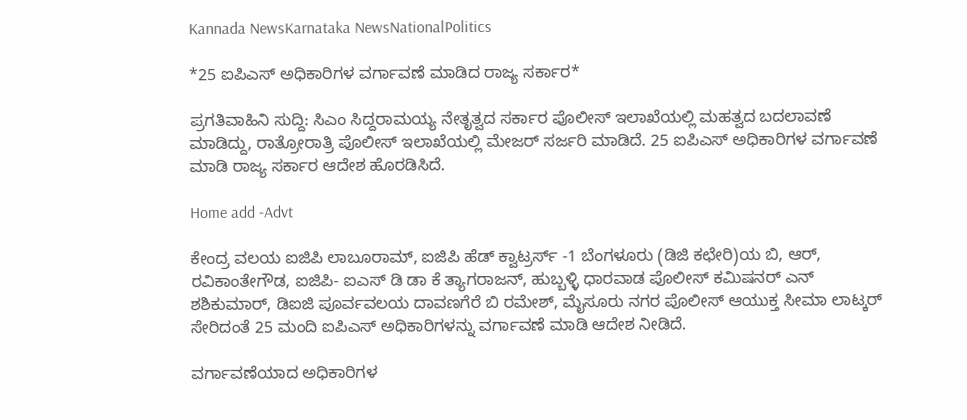Kannada NewsKarnataka NewsNationalPolitics

*25 ಐಪಿಎಸ್ ಅಧಿಕಾರಿಗಳ ವರ್ಗಾವಣೆ ಮಾಡಿದ ರಾಜ್ಯ ಸರ್ಕಾರ*

ಪ್ರಗತಿವಾಹಿನಿ ಸುದ್ದಿ: ಸಿಎಂ ಸಿದ್ದರಾಮಯ್ಯ ನೇತೃತ್ವದ ಸರ್ಕಾರ ಪೊಲೀಸ್‌ ಇಲಾಖೆಯಲ್ಲಿ ಮಹತ್ವದ ಬದಲಾವಣೆ ಮಾಡಿದ್ದು, ರಾತ್ರೋರಾತ್ರಿ ಪೊಲೀಸ್‌ ಇಲಾಖೆಯಲ್ಲಿ ಮೇಜ‌ರ್ ಸರ್ಜರಿ ಮಾಡಿದೆ. 25 ಐಪಿಎಸ್ ಅಧಿಕಾರಿಗಳ ವರ್ಗಾವಣೆ ಮಾಡಿ ರಾಜ್ಯ ಸರ್ಕಾರ ಆದೇಶ ಹೊರಡಿಸಿದೆ.

Home add -Advt

ಕೇಂದ್ರ ವಲಯ ಐಜಿಪಿ ಲಾಬೂರಾಮ್, ಐಜಿಪಿ ಹೆಡ್ ಕ್ವಾಟ್ರರ್ಸ್ -1 ಬೆಂಗಳೂರು (ಡಿಜಿ ಕಛೇರಿ)ಯ ಬಿ, ಆರ್, ರವಿಕಾಂತೇಗೌಡ, ಐಜಿಪಿ- ಐಎಸ್ ಡಿ ಡಾ ಕೆ ತ್ಯಾಗರಾಜನ್, ಹುಬ್ಬಳ್ಳಿ ಧಾರವಾಡ ಪೊಲೀಸ್‌ ಕಮಿಷನ‌ರ್ ಎನ್ ಶಶಿಕುಮಾರ್, ಡಿಐಜಿ ಪೂರ್ವವಲಯ ದಾವಣಗೆರೆ ಬಿ ರಮೇಶ್‌, ಮೈಸೂರು ನಗರ ಪೊಲೀಸ್ ಆಯುಕ್ತ ಸೀಮಾ ಲಾಟ್ಕರ್ ಸೇರಿದಂತೆ 25 ಮಂದಿ ಐಪಿಎಸ್ ಅಧಿಕಾರಿಗಳನ್ನು ವರ್ಗಾವಣೆ ಮಾಡಿ ಆದೇಶ ನೀಡಿದೆ.

ವರ್ಗಾವಣೆಯಾದ ಅಧಿಕಾರಿಗಳ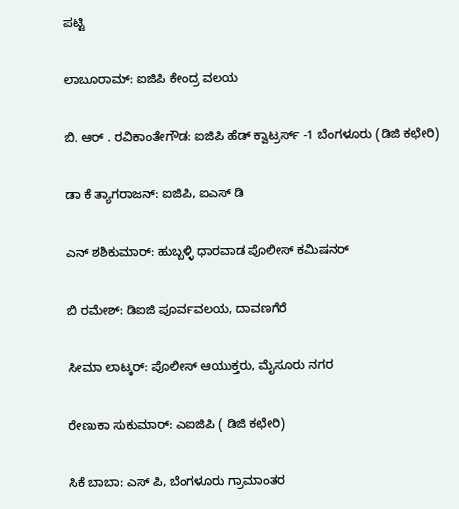ಪಟ್ಟಿ

ಲಾಬೂರಾಮ್: ಐಜಿಪಿ ಕೇಂದ್ರ ವಲಯ

ಬಿ. ಆರ್ . ರವಿಕಾಂತೇಗೌಡ: ಐಜಿಪಿ ಹೆಡ್ ಕ್ವಾಟ್ರರ್ಸ್ -1 ಬೆಂಗಳೂರು (ಡಿಜಿ ಕಛೇರಿ)

ಡಾ ಕೆ ತ್ಯಾಗರಾಜನ್: ಐಜಿಪಿ, ಐಎಸ್ ಡಿ

ಎನ್ ಶಶಿಕುಮಾರ್: ಹುಬ್ಬಳ್ಳಿ ಧಾರವಾಡ ಪೊಲೀಸ್ ಕಮಿಷನ‌ರ್

ಬಿ ರಮೇಶ್: ಡಿಐಜಿ ಪೂರ್ವವಲಯ, ದಾವಣಗೆರೆ

ಸೀಮಾ ಲಾಟ್ಕರ್: ಪೊಲೀಸ್‌ ಆಯುಕ್ತರು, ಮೈಸೂರು ನಗರ

ರೇಣುಕಾ ಸುಕುಮಾರ್: ಎಐಜಿಪಿ ( ಡಿಜಿ ಕಛೇರಿ)

ಸಿಕೆ ಬಾಬಾ: ಎಸ್ ಪಿ, ಬೆಂಗಳೂರು ಗ್ರಾಮಾಂತರ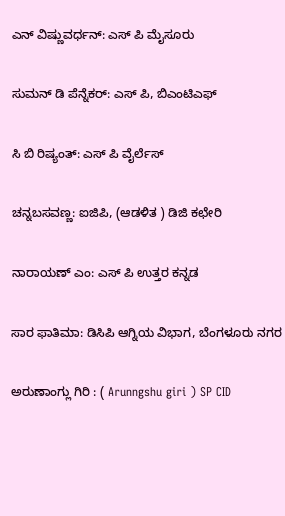ಎನ್ ವಿಷ್ಣುವರ್ಧನ್: ಎಸ್ ಪಿ ಮೈಸೂರು

ಸುಮನ್ ಡಿ ಪೆನ್ನೆಕರ್: ಎಸ್ ಪಿ, ಬಿಎಂಟಿಎಫ್

ಸಿ ಬಿ ರಿಷ್ಯಂತ್: ಎಸ್ ಪಿ ವೈರ್ಲೆಸ್

ಚನ್ನಬಸವಣ್ಣ: ಐಜಿಪಿ, (ಆಡಳಿತ ) ಡಿಜಿ ಕಛೇರಿ

ನಾರಾಯಣ್ ಎಂ: ಎಸ್ ಪಿ ಉತ್ತರ ಕನ್ನಡ

ಸಾರ ಫಾತಿಮಾ: ಡಿಸಿಪಿ ಆಗ್ನಿಯ ವಿಭಾಗ, ಬೆಂಗಳೂರು ನಗರ

ಅರುಣಾಂಗ್ಲು ಗಿರಿ : ( Arunngshu giri ) SP CID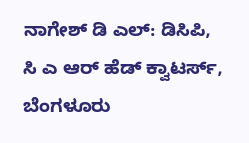ನಾಗೇಶ್ ಡಿ ಎಲ್: ಡಿಸಿಪಿ, ಸಿ ಎ ಆರ್ ಹೆಡ್ ಕ್ವಾಟರ್ಸ್, ಬೆಂಗಳೂರು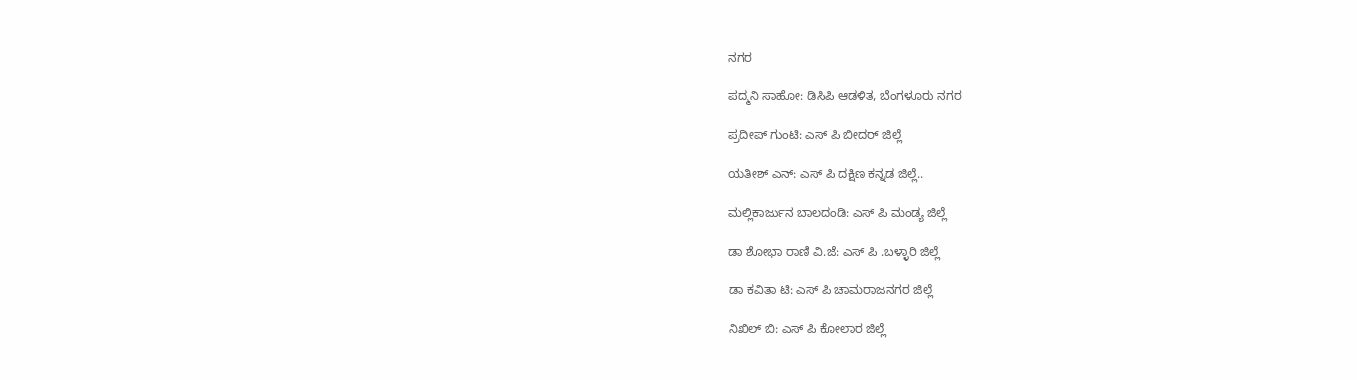ನಗರ

ಪದ್ಮನಿ ಸಾಹೋ: ಡಿಸಿಪಿ ಆಡಳಿತ, ಬೆಂಗಳೂರು ನಗರ

ಪ್ರದೀಪ್ ಗುಂಟಿ: ಎಸ್ ಪಿ ಬೀದ‌ರ್ ಜಿಲ್ಲೆ

ಯತೀಶ್ ಎನ್: ಎಸ್ ಪಿ ದಕ್ಷಿಣ ಕನ್ನಡ ಜಿಲ್ಲೆ..

ಮಲ್ಲಿಕಾರ್ಜುನ ಬಾಲದಂಡಿ: ಎಸ್ ಪಿ ಮಂಡ್ಯ ಜಿಲ್ಲೆ

ಡಾ ಶೋಭಾ ರಾಣಿ ವಿ.ಜೆ: ಎಸ್ ಪಿ .ಬಳ್ಳಾರಿ ಜಿಲ್ಲೆ

ಡಾ ಕವಿತಾ ಟಿ: ಎಸ್ ಪಿ ಚಾಮರಾಜನಗರ ಜಿಲ್ಲೆ

ನಿಖಿಲ್ ಬಿ: ಎಸ್ ಪಿ ಕೋಲಾರ ಜಿಲ್ಲೆ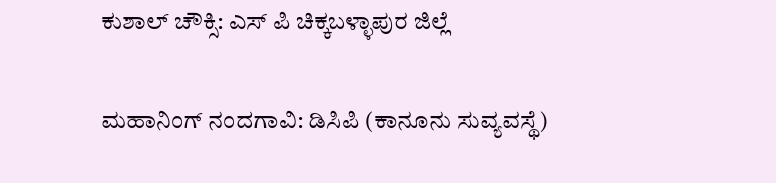ಕುಶಾಲ್‌ ಚೌಕ್ಸಿ: ಎಸ್ ಪಿ ಚಿಕ್ಕಬಳ್ಳಾಪುರ ಜಿಲ್ಲೆ

ಮಹಾನಿಂಗ್ ನಂದಗಾವಿ: ಡಿಸಿಪಿ (ಕಾನೂನು ಸುವ್ಯವಸ್ಥೆ)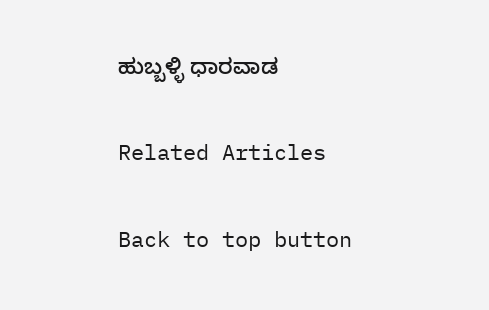ಹುಬ್ಬಳ್ಳಿ ಧಾರವಾಡ

Related Articles

Back to top button